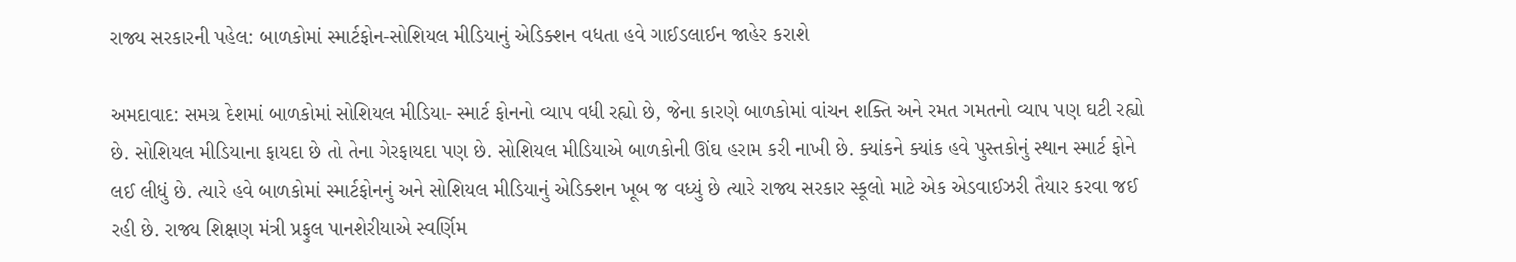રાજ્ય સરકારની પહેલ: બાળકોમાં સ્માર્ટફોન-સોશિયલ મીડિયાનું એડિક્શન વધતા હવે ગાઈડલાઈન જાહેર કરાશે

અમદાવાદ: સમગ્ર દેશમાં બાળકોમાં સોશિયલ મીડિયા- સ્માર્ટ ફોનનો વ્યાપ વધી રહ્યો છે, જેના કારણે બાળકોમાં વાંચન શક્તિ અને રમત ગમતનો વ્યાપ પણ ઘટી રહ્યો છે. સોશિયલ મીડિયાના ફાયદા છે તો તેના ગેરફાયદા પણ છે. સોશિયલ મીડિયાએ બાળકોની ઊંઘ હરામ કરી નાખી છે. ક્યાંકને ક્યાંક હવે પુસ્તકોનું સ્થાન સ્માર્ટ ફોને લઈ લીધું છે. ત્યારે હવે બાળકોમાં સ્માર્ટફોનનું અને સોશિયલ મીડિયાનું એડિક્શન ખૂબ જ વધ્યું છે ત્યારે રાજ્ય સરકાર સ્કૂલો માટે એક એડવાઈઝરી તૈયાર કરવા જઈ રહી છે. રાજ્ય શિક્ષણ મંત્રી પ્રફુલ પાનશેરીયાએ સ્વર્ણિમ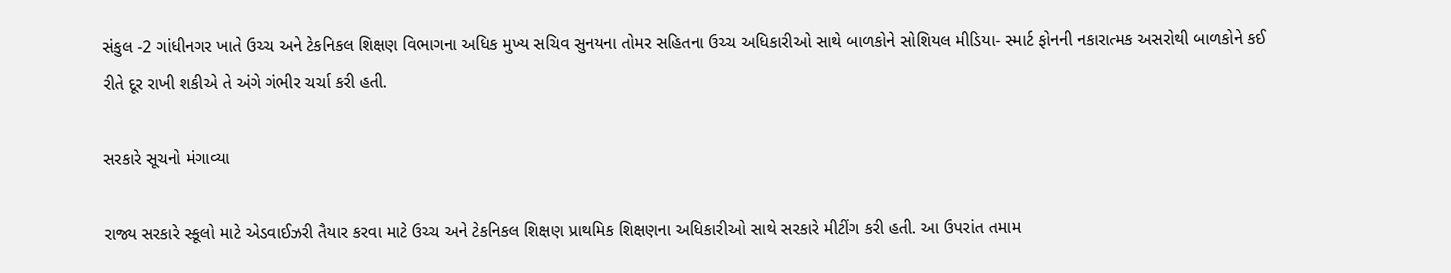સંકુલ -2 ગાંધીનગર ખાતે ઉચ્ચ અને ટેકનિકલ શિક્ષણ વિભાગના અધિક મુખ્ય સચિવ સુનયના તોમર સહિતના ઉચ્ચ અધિકારીઓ સાથે બાળકોને સોશિયલ મીડિયા- સ્માર્ટ ફોનની નકારાત્મક અસરોથી બાળકોને કઈ રીતે દૂર રાખી શકીએ તે અંગે ગંભીર ચર્ચા કરી હતી.

સરકારે સૂચનો મંગાવ્યા

રાજ્ય સરકારે સ્કૂલો માટે એડવાઈઝરી તૈયાર કરવા માટે ઉચ્ચ અને ટેકનિકલ શિક્ષણ પ્રાથમિક શિક્ષણના અધિકારીઓ સાથે સરકારે મીટીંગ કરી હતી. આ ઉપરાંત તમામ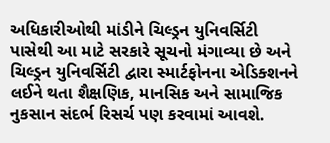અધિકારીઓથી માંડીને ચિલ્ડ્રન યુનિવર્સિટી પાસેથી આ માટે સરકારે સૂચનો મંગાવ્યા છે અને ચિલ્ડ્રન યુનિવર્સિટી દ્વારા સ્માર્ટફોનના એડિક્શનને લઈને થતા શૈક્ષણિક, માનસિક અને સામાજિક નુકસાન સંદર્ભ રિસર્ચ પણ કરવામાં આવશે.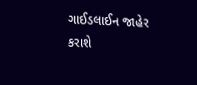ગાઈડલાઈન જાહેર કરાશે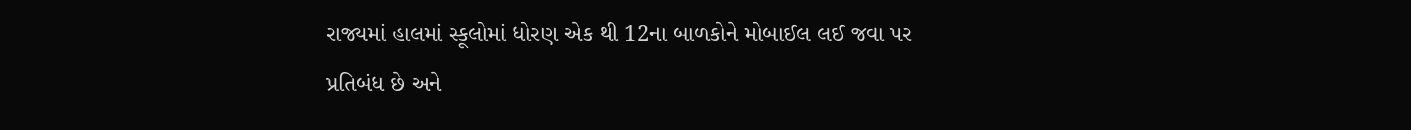રાજ્યમાં હાલમાં સ્કૂલોમાં ધોરણ એક થી 12ના બાળકોને મોબાઈલ લઈ જવા પર પ્રતિબંધ છે અને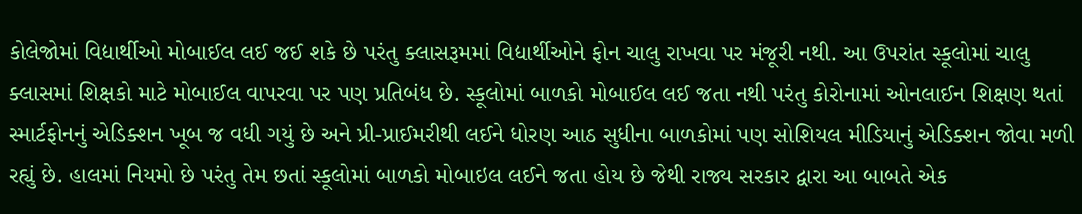કોલેજોમાં વિદ્યાર્થીઓ મોબાઈલ લઈ જઈ શકે છે પરંતુ ક્લાસરૂમમાં વિદ્યાર્થીઓને ફોન ચાલુ રાખવા પર મંજૂરી નથી. આ ઉપરાંત સ્કૂલોમાં ચાલુ ક્લાસમાં શિક્ષકો માટે મોબાઈલ વાપરવા પર પણ પ્રતિબંધ છે. સ્કૂલોમાં બાળકો મોબાઈલ લઈ જતા નથી પરંતુ કોરોનામાં ઓનલાઈન શિક્ષણ થતાં સ્માર્ટફોનનું એડિક્શન ખૂબ જ વધી ગયું છે અને પ્રી-પ્રાઈમરીથી લઈને ધોરણ આઠ સુધીના બાળકોમાં પણ સોશિયલ મીડિયાનું એડિક્શન જોવા મળી રહ્યું છે. હાલમાં નિયમો છે પરંતુ તેમ છતાં સ્કૂલોમાં બાળકો મોબાઇલ લઈને જતા હોય છે જેથી રાજ્ય સરકાર દ્વારા આ બાબતે એક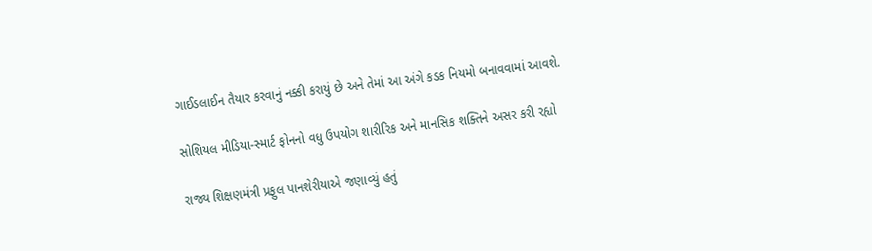ગાઈડલાઈન તૈયાર કરવાનું નક્કી કરાયું છે અને તેમાં આ અંગે કડક નિયમો બનાવવામાં આવશે.

સોશિયલ મીડિયા-સ્માર્ટ ફોનનો વધુ ઉપયોગ શારીરિક અને માનસિક શક્તિને અસર કરી રહ્યો

રાજ્ય શિક્ષણમંત્રી પ્રફુલ પાનશેરીયાએ જણાવ્યું હતું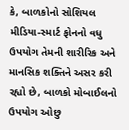કે, બાળકોનો સોશિયલ મીડિયા-સ્માર્ટ ફોનનો વધુ ઉપયોગ તેમની શારીરિક અને માનસિક શક્તિને અસર કરી રહ્યો છે, બાળકો મોબાઈલનો ઉપયોગ ઓછુ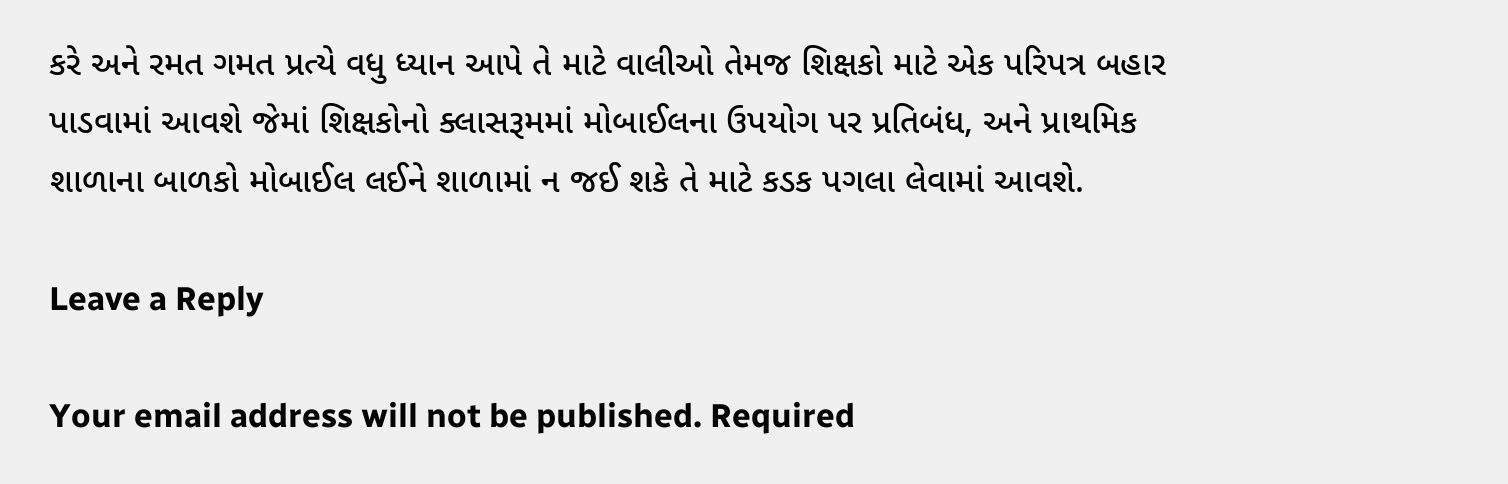કરે અને રમત ગમત પ્રત્યે વધુ ધ્યાન આપે તે માટે વાલીઓ તેમજ શિક્ષકો માટે એક પરિપત્ર બહાર પાડવામાં આવશે જેમાં શિક્ષકોનો ક્લાસરૂમમાં મોબાઈલના ઉપયોગ પર પ્રતિબંધ, અને પ્રાથમિક શાળાના બાળકો મોબાઈલ લઈને શાળામાં ન જઈ શકે તે માટે કડક પગલા લેવામાં આવશે.

Leave a Reply

Your email address will not be published. Required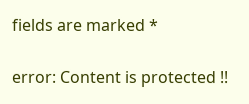fields are marked *

error: Content is protected !!